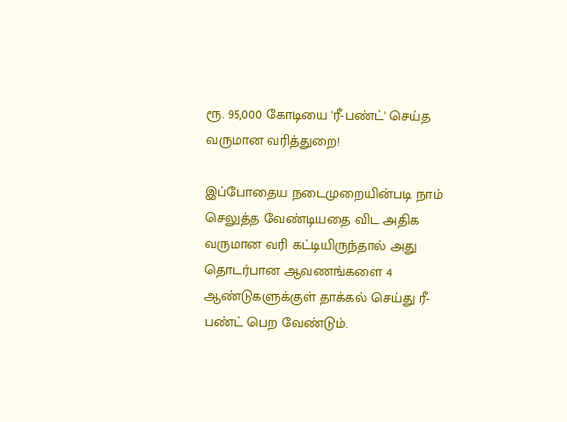ரூ. 95,000 கோடியை 'ரீ-பண்ட்' செய்த வருமான வரித்துறை!

இப்போதைய நடைமுறையின்படி நாம் செலுத்த வேண்டியதை விட அதிக வருமான வரி கட்டியிருந்தால் அது தொடர்பான ஆவணங்களை 4 ஆண்டுகளுக்குள் தாக்கல் செய்து ரீ-பண்ட் பெற வேண்டும்.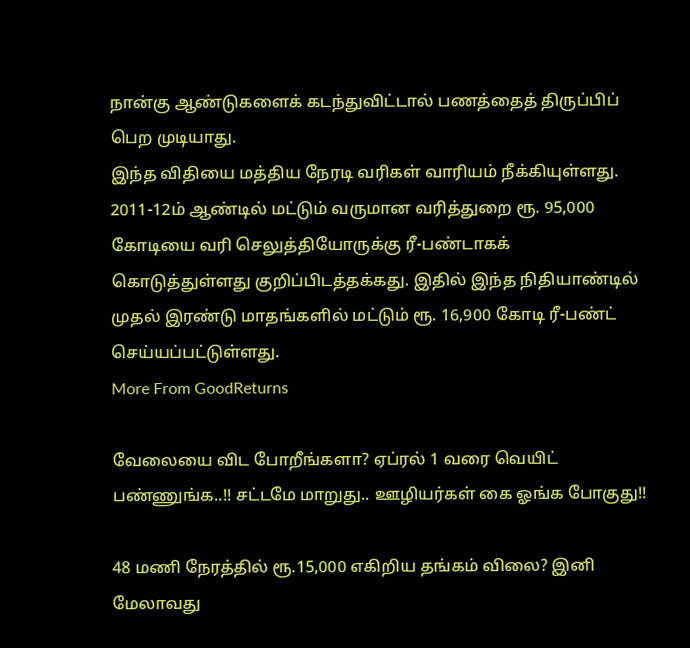நான்கு ஆண்டுகளைக் கடந்துவிட்டால் பணத்தைத் திருப்பிப் பெற முடியாது.
இந்த விதியை மத்திய நேரடி வரிகள் வாரியம் நீக்கியுள்ளது.
2011-12ம் ஆண்டில் மட்டும் வருமான வரித்துறை ரூ. 95,000 கோடியை வரி செலுத்தியோருக்கு ரீ-பண்டாகக் கொடுத்துள்ளது குறிப்பிடத்தக்கது. இதில் இந்த நிதியாண்டில் முதல் இரண்டு மாதங்களில் மட்டும் ரூ. 16,900 கோடி ரீ-பண்ட் செய்யப்பட்டுள்ளது.
More From GoodReturns

வேலையை விட போறீங்களா? ஏப்ரல் 1 வரை வெயிட் பண்ணுங்க..!! சட்டமே மாறுது.. ஊழியர்கள் கை ஓங்க போகுது!!

48 மணி நேரத்தில் ரூ.15,000 எகிறிய தங்கம் விலை? இனி மேலாவது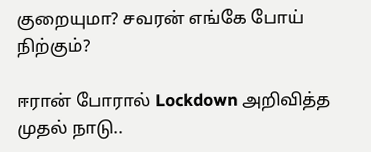குறையுமா? சவரன் எங்கே போய் நிற்கும்?

ஈரான் போரால் Lockdown அறிவித்த முதல் நாடு..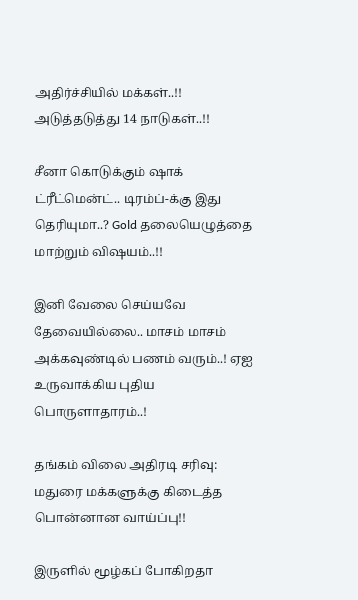அதிர்ச்சியில் மக்கள்..!! அடுத்தடுத்து 14 நாடுகள்..!!

சீனா கொடுக்கும் ஷாக் ட்ரீட்மென்ட்.. டிரம்ப்-க்கு இது தெரியுமா..? Gold தலையெழுத்தை மாற்றும் விஷயம்..!!

இனி வேலை செய்யவே தேவையில்லை.. மாசம் மாசம் அக்கவுண்டில் பணம் வரும்..! ஏஐ உருவாக்கிய புதிய பொருளாதாரம்..!

தங்கம் விலை அதிரடி சரிவு: மதுரை மக்களுக்கு கிடைத்த பொன்னான வாய்ப்பு!!

இருளில் மூழ்கப் போகிறதா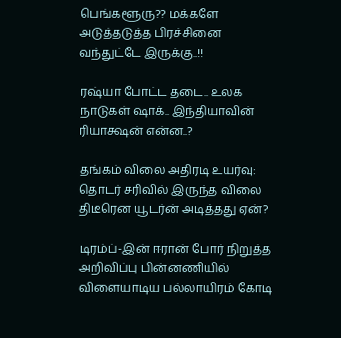பெங்களூரு?? மக்களே அடுத்தடுத்த பிரச்சினை வந்துட்டே இருக்கு..!!

ரஷ்யா போட்ட தடை.. உலக நாடுகள் ஷாக்.. இந்தியாவின் ரியாக்ஷன் என்ன..?

தங்கம் விலை அதிரடி உயர்வு: தொடர் சரிவில் இருந்த விலை திடீரென யூடர்ன் அடித்தது ஏன்?

டிரம்ப்-இன் ஈரான் போர் நிறுத்த அறிவிப்பு பின்னணியில் விளையாடிய பல்லாயிரம் கோடி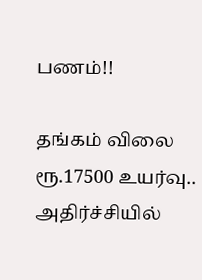பணம்!!

தங்கம் விலை ரூ.17500 உயர்வு.. அதிர்ச்சியில்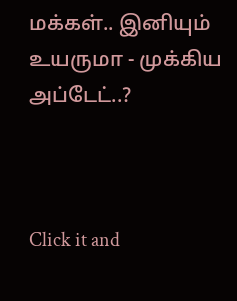மக்கள்.. இனியும் உயருமா - முக்கிய அப்டேட்..?



Click it and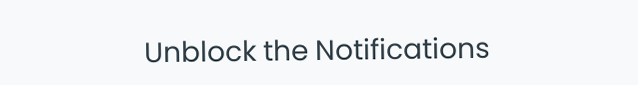Unblock the Notifications